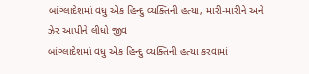બાંગ્લાદેશમાં વધુ એક હિન્દુ વ્યક્તિની હત્યા, મારી-મારીને અને ઝેર આપીને લીધો જીવ
બાંગ્લાદેશમાં વધુ એક હિન્દુ વ્યક્તિની હત્યા કરવામાં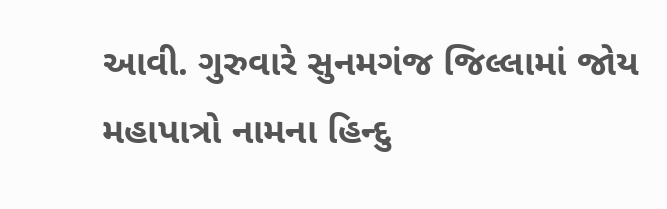આવી. ગુરુવારે સુનમગંજ જિલ્લામાં જોય મહાપાત્રો નામના હિન્દુ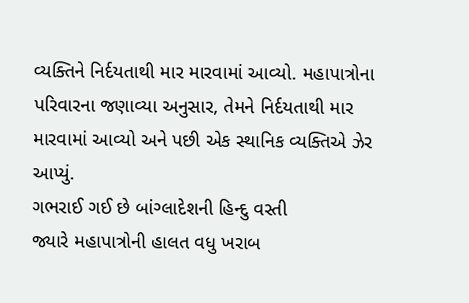વ્યક્તિને નિર્દયતાથી માર મારવામાં આવ્યો. મહાપાત્રોના પરિવારના જણાવ્યા અનુસાર, તેમને નિર્દયતાથી માર મારવામાં આવ્યો અને પછી એક સ્થાનિક વ્યક્તિએ ઝેર આપ્યું.
ગભરાઈ ગઈ છે બાંગ્લાદેશની હિન્દુ વસ્તી
જ્યારે મહાપાત્રોની હાલત વધુ ખરાબ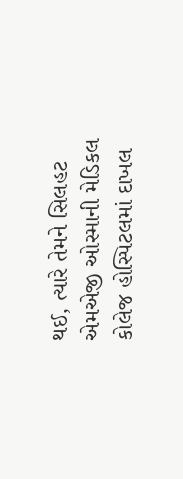થઈ, ત્યારે તેમને સિલહટ એમએજી ઓસ્માની મેડિકલ કોલેજ હોસ્પિટલમાં દાખલ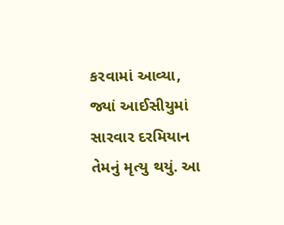કરવામાં આવ્યા, જ્યાં આઈસીયુમાં સારવાર દરમિયાન તેમનું મૃત્યુ થયું. આ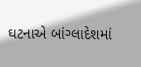ઘટનાએ બાંગ્લાદેશમાં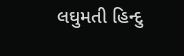લઘુમતી હિન્દુ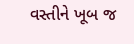વસ્તીને ખૂબ જ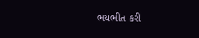ભયભીત કરી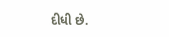દીધી છે.